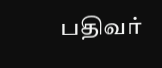பதிவர்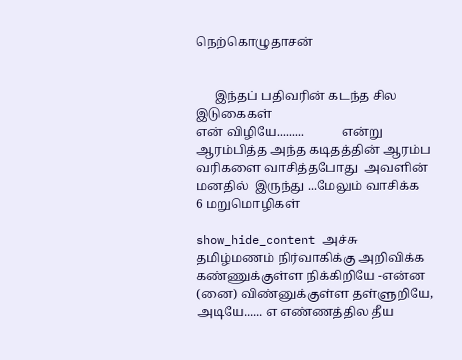நெற்கொழுதாசன்


      இந்தப் பதிவரின் கடந்த சில இடுகைகள்
என் விழியே.........            என்று ஆரம்பித்த அந்த கடிதத்தின் ஆரம்ப வரிகளை வாசித்தபோது  அவளின் மனதில்  இருந்து ...மேலும் வாசிக்க
6 மறுமொழிகள்

show_hide_content அச்சு  தமிழ்மணம் நிர்வாகிக்கு அறிவிக்க
கண்ணுக்குள்ள நிக்கிறியே -என்ன (னை) விண்னுக்குள்ள தள்ளுறியே, அடியே...... எ எண்ணத்தில தீய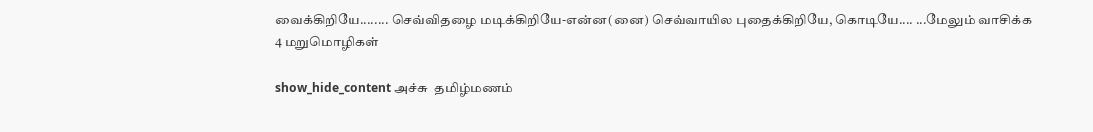வைக்கிறியே........ செவ்விதழை மடிக்கிறியே-என்ன(னை) செவ்வாயில புதைக்கிறியே, கொடியே.... ...மேலும் வாசிக்க
4 மறுமொழிகள்

show_hide_content அச்சு  தமிழ்மணம்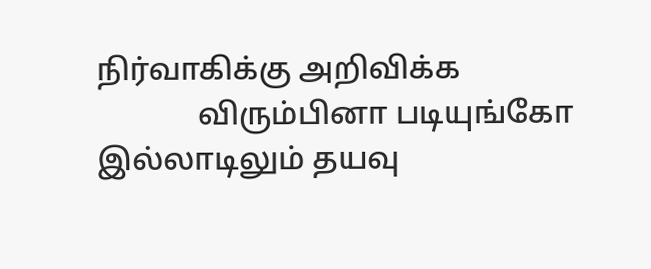நிர்வாகிக்கு அறிவிக்க
             விரும்பினா படியுங்கோ இல்லாடிலும் தயவு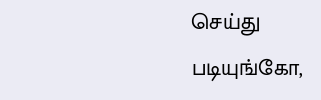செய்து  படியுங்கோ,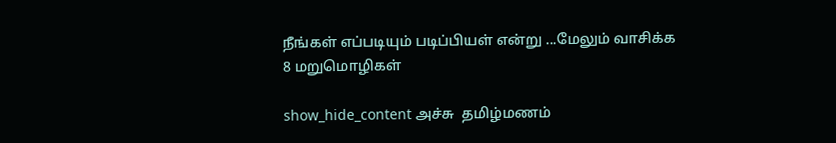நீங்கள் எப்படியும் படிப்பியள் என்று ...மேலும் வாசிக்க
8 மறுமொழிகள்

show_hide_content அச்சு  தமிழ்மணம்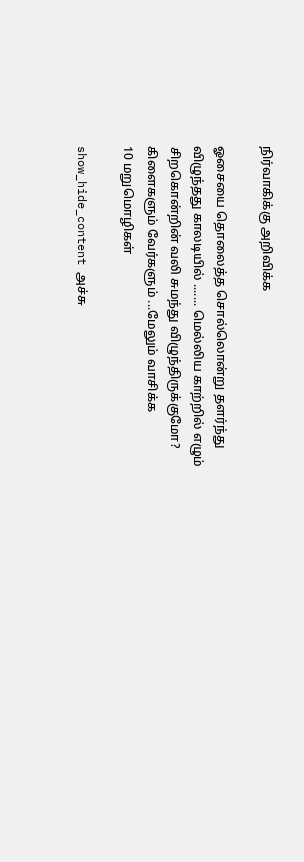நிர்வாகிக்கு அறிவிக்க

ஓசையை தொலைத்த சொல்லொன்று தளர்ந்து விழுந்தது காலடியில் ....... மெல்லிய காற்றில் எழும் சிறகொன்றின் வலி சுமந்து விழுந்திருக்குமோ? கிளைகளும் வேர்களும் ...மேலும் வாசிக்க
10 மறுமொழிகள்

show_hide_content அச்சு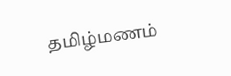தமிழ்மணம்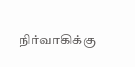நிர்வாகிக்கு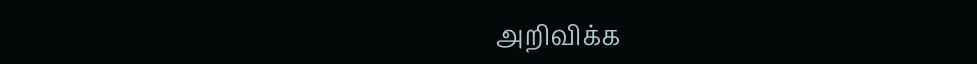அறிவிக்க